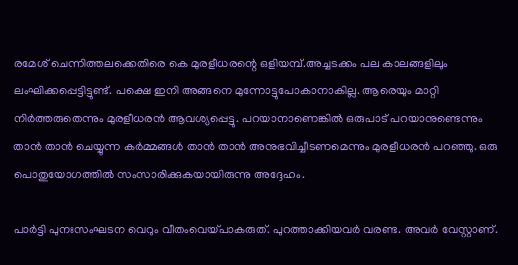രമേശ് ചെന്നിത്തലക്കെതിരെ കെ മുരളീധരന്റെ ഒളിയമ്പ്.അച്ചടക്കം പല കാലങ്ങളിലും ലംഘിക്കപ്പെട്ടിട്ടുണ്ട്. പക്ഷെ ഇനി അങ്ങനെ മുന്നോട്ടുപോകാനാകില്ല. ആരെയും മാറ്റി നിര്‍ത്തരുതെന്നും മുരളീധരന്‍ ആവശ്യപ്പെട്ടു. പറയാനാണെങ്കിൽ ഒരുപാട് പറയാനുണ്ടെന്നും താൻ താൻ ചെയ്യുന്ന കർമ്മങ്ങൾ താൻ താൻ അനുഭവിച്ചീടണമെന്നും മുരളീധരൻ പറഞ്ഞു. ഒരു പൊതുയോഗത്തിൽ സംസാരിക്കുകയായിരുന്നു അദ്ദേഹം.

പാര്‍ട്ടി പുനഃസംഘടന വെറും വീതംവെയ്പാകരുത്. പുറത്താക്കിയവര്‍ വരണ്ട. അവര്‍ വേസ്റ്റാണ്.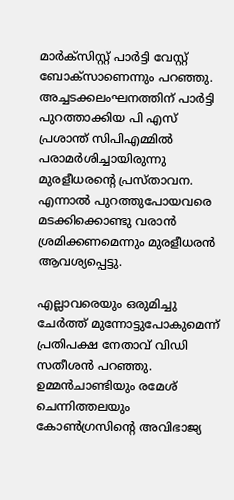മാര്‍ക്‌സിസ്റ്റ് പാര്‍ട്ടി വേസ്റ്റ് ബോക്‌സാണെന്നും പറഞ്ഞു. അച്ചടക്കലംഘനത്തിന് പാര്‍ട്ടി പുറത്താക്കിയ പി എസ് പ്രശാന്ത് സിപിഎമ്മില്‍ പരാമര്‍ശിച്ചായിരുന്നു മുരളീധരന്റെ പ്രസ്താവന. എന്നാല്‍ പുറത്തുപോയവരെ മടക്കിക്കൊണ്ടു വരാന്‍ ശ്രമിക്കണമെന്നും മുരളീധരന്‍ ആവശ്യപ്പെട്ടു.

എല്ലാവരെയും ഒരുമിച്ചു ചേര്‍ത്ത് മുന്നോട്ടുപോകുമെന്ന് പ്രതിപക്ഷ നേതാവ് വിഡി സതീശന്‍ പറഞ്ഞു. ഉമ്മന്‍ചാണ്ടിയും രമേശ് ചെന്നിത്തലയും കോണ്‍ഗ്രസിന്റെ അവിഭാജ്യ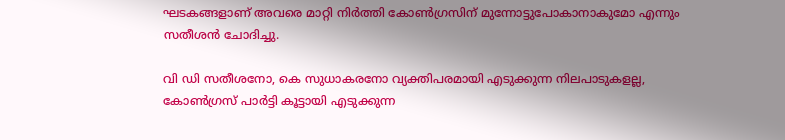ഘടകങ്ങളാണ് അവരെ മാറ്റി നിര്‍ത്തി കോണ്‍ഗ്രസിന് മുന്നോട്ടുപോകാനാകുമോ എന്നും സതീശന്‍ ചോദിച്ചു.

വി ഡി സതീശനോ, കെ സുധാകരനോ വ്യക്തിപരമായി എടുക്കുന്ന നിലപാടുകളല്ല, കോണ്‍ഗ്രസ് പാര്‍ട്ടി കൂട്ടായി എടുക്കുന്ന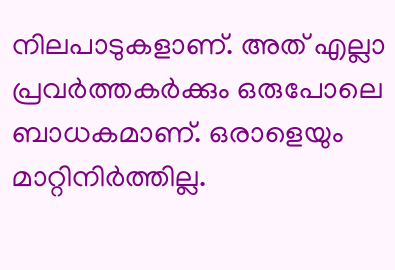നിലപാടുകളാണ്. അത് എല്ലാ പ്രവര്‍ത്തകര്‍ക്കും ഒരുപോലെ ബാധകമാണ്. ഒരാളെയും മാറ്റിനിര്‍ത്തില്ല.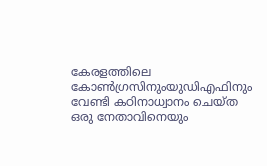കേരളത്തിലെ കോണ്‍ഗ്രസിനുംയുഡിഎഫിനും വേണ്ടി കഠിനാധ്വാനം ചെയ്ത ഒരു നേതാവിനെയും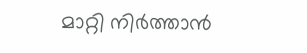മാറ്റി നിര്‍ത്താന്‍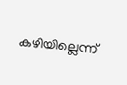കഴിയില്ലെന്ന്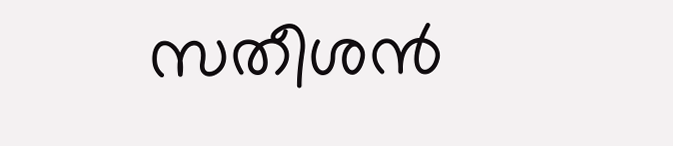സതീശന്‍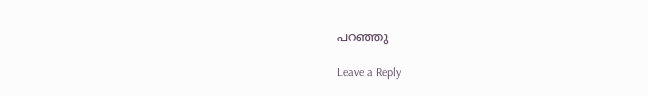പറഞ്ഞു

Leave a Reply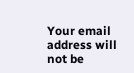Your email address will not be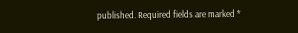published. Required fields are marked *